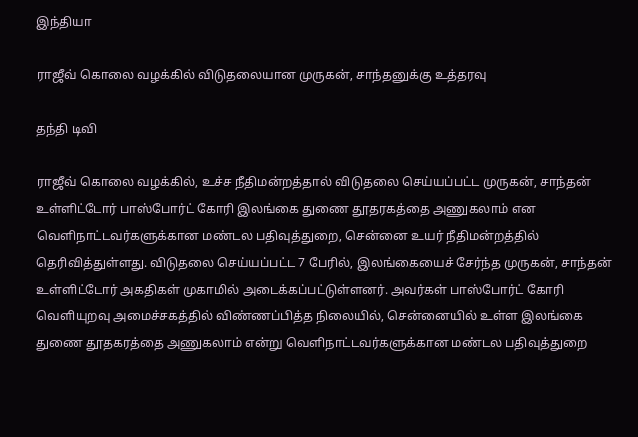இந்தியா

ராஜீவ் கொலை வழக்கில் விடுதலையான முருகன், சாந்தனுக்கு உத்தரவு

தந்தி டிவி

ராஜீவ் கொலை வழக்கில், உச்ச நீதிமன்றத்தால் விடுதலை செய்யப்பட்ட முருகன், சாந்தன் உள்ளிட்டோர் பாஸ்போர்ட் கோரி இலங்கை துணை தூதரகத்தை அணுகலாம் என வெளிநாட்டவர்களுக்கான மண்டல பதிவுத்துறை, சென்னை உயர் நீதிமன்றத்தில் தெரிவித்துள்ளது. விடுதலை செய்யப்பட்ட 7 பேரில், இலங்கையைச் சேர்ந்த முருகன், சாந்தன் உள்ளிட்டோர் அகதிகள் முகாமில் அடைக்கப்பட்டுள்ளனர். அவர்கள் பாஸ்போர்ட் கோரி வெளியுறவு அமைச்சகத்தில் விண்ணப்பித்த நிலையில், சென்னையில் உள்ள இலங்கை துணை தூதகரத்தை அணுகலாம் என்று வெளிநாட்டவர்களுக்கான மண்டல பதிவுத்துறை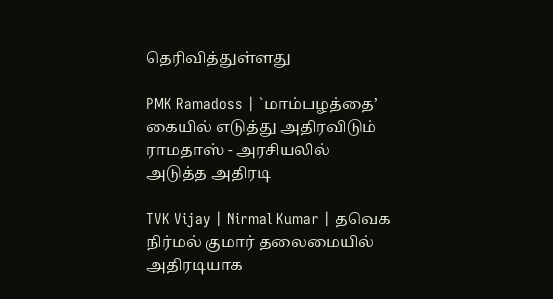தெரிவித்துள்ளது

PMK Ramadoss | `மாம்பழத்தை’ கையில் எடுத்து அதிரவிடும் ராமதாஸ் - அரசியலில் அடுத்த அதிரடி

TVK Vijay | Nirmal Kumar | தவெக நிர்மல் குமார் தலைமையில் அதிரடியாக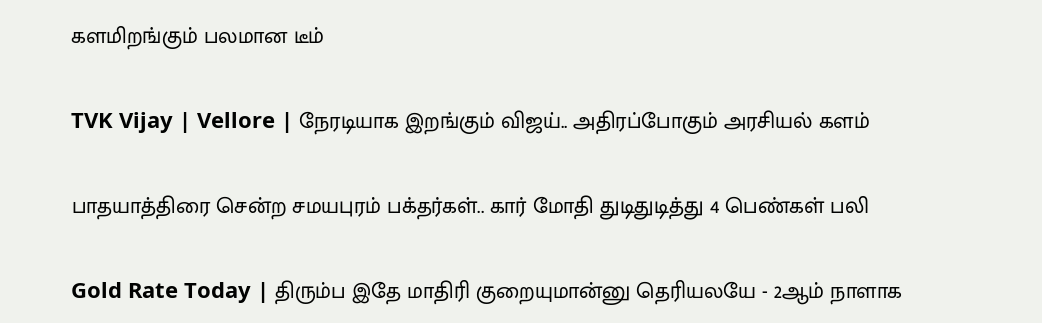களமிறங்கும் பலமான டீம்

TVK Vijay | Vellore | நேரடியாக இறங்கும் விஜய்.. அதிரப்போகும் அரசியல் களம்

பாதயாத்திரை சென்ற சமயபுரம் பக்தர்கள்.. கார் மோதி துடிதுடித்து 4 பெண்கள் பலி

Gold Rate Today | திரும்ப இதே மாதிரி குறையுமான்னு தெரியலயே - 2ஆம் நாளாக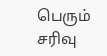பெரும் சரிவு